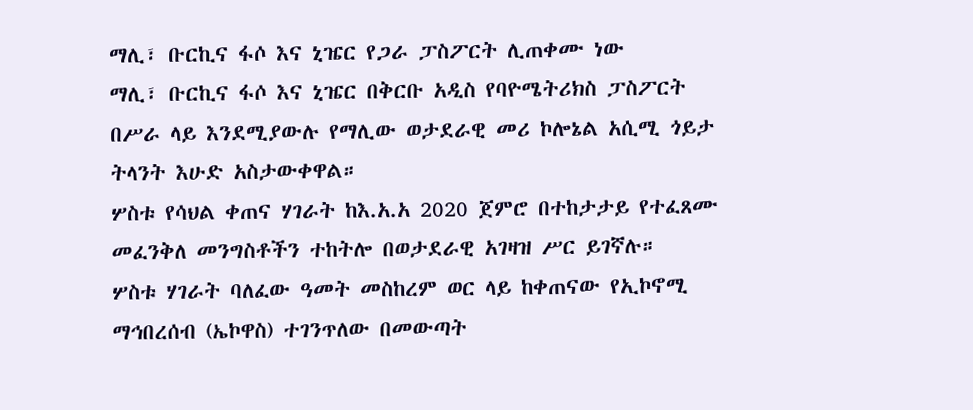ማሊ፣ ቡርኪና ፋሶ እና ኒዤር የጋራ ፓስፖርት ሊጠቀሙ ነው
ማሊ፣ ቡርኪና ፋሶ እና ኒዤር በቅርቡ አዲስ የባዮሜትሪክስ ፓስፖርት በሥራ ላይ እንደሚያውሉ የማሊው ወታደራዊ መሪ ኮሎኔል አሲሚ ጎይታ ትላንት እሁድ አስታውቀዋል።
ሦስቱ የሳህል ቀጠና ሃገራት ከእ.አ.አ 2020 ጀምሮ በተከታታይ የተፈጸሙ መፈንቅለ መንግስቶችን ተከትሎ በወታደራዊ አገዛዝ ሥር ይገኛሉ።
ሦስቱ ሃገራት ባለፈው ዓመት መስከረም ወር ላይ ከቀጠናው የኢኮኖሚ ማኅበረሰብ (ኤኮዋስ) ተገንጥለው በመውጣት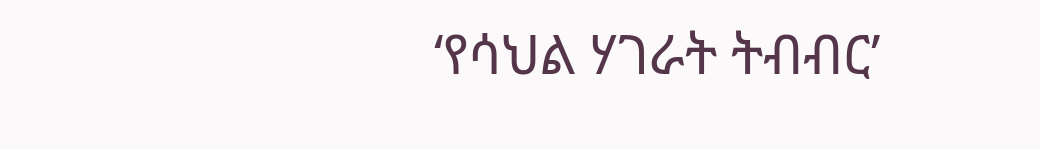‘የሳህል ሃገራት ትብብር’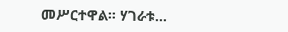መሥርተዋል። ሃገራቱ...